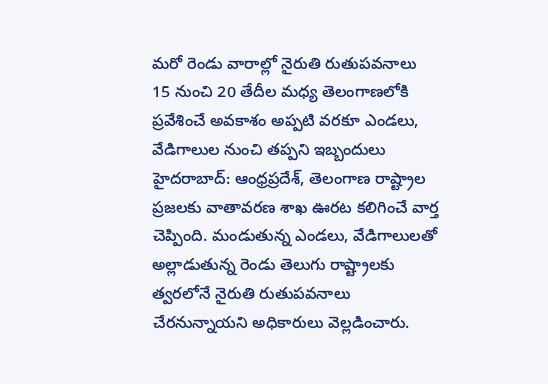మరో రెండు వారాల్లో నైరుతి రుతుపవనాలు
15 నుంచి 20 తేదీల మధ్య తెలంగాణలోకి ప్రవేశించే అవకాశం అప్పటి వరకూ ఎండలు, వేడిగాలుల నుంచి తప్పని ఇబ్బందులు హైదరాబాద్: ఆంధ్రప్రదేశ్, తెలంగాణ రాష్ట్రాల ప్రజలకు వాతావరణ శాఖ ఊరట కలిగించే వార్త చెప్పింది. మండుతున్న ఎండలు, వేడిగాలులతో అల్లాడుతున్న రెండు తెలుగు రాష్ట్రాలకు త్వరలోనే నైరుతి రుతుపవనాలు చేరనున్నాయని అధికారులు వెల్లడించారు.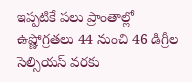ఇప్పటికే పలు ప్రాంతాల్లో ఉష్ణోగ్రతలు 44 నుంచి 46 డిగ్రీల సెల్సియస్ వరకు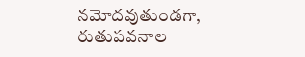నమోదవుతుండగా, రుతుపవనాల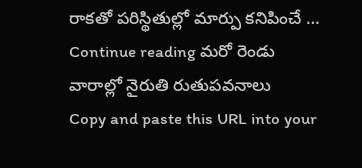రాకతో పరిస్థితుల్లో మార్పు కనిపించే … Continue reading మరో రెండు వారాల్లో నైరుతి రుతుపవనాలు
Copy and paste this URL into your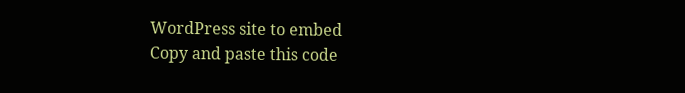WordPress site to embed
Copy and paste this code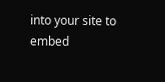into your site to embed